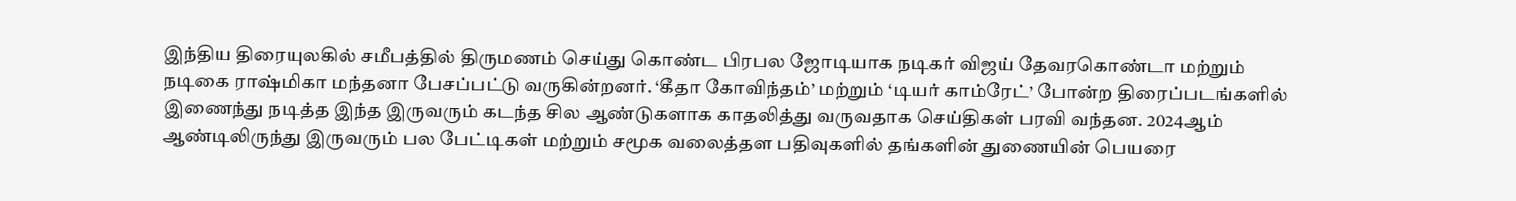இந்திய திரையுலகில் சமீபத்தில் திருமணம் செய்து கொண்ட பிரபல ஜோடியாக நடிகர் விஜய் தேவரகொண்டா மற்றும் நடிகை ராஷ்மிகா மந்தனா பேசப்பட்டு வருகின்றனர். ‘கீதா கோவிந்தம்’ மற்றும் ‘டியர் காம்ரேட்’ போன்ற திரைப்படங்களில் இணைந்து நடித்த இந்த இருவரும் கடந்த சில ஆண்டுகளாக காதலித்து வருவதாக செய்திகள் பரவி வந்தன. 2024ஆம் ஆண்டிலிருந்து இருவரும் பல பேட்டிகள் மற்றும் சமூக வலைத்தள பதிவுகளில் தங்களின் துணையின் பெயரை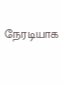நேரடியாக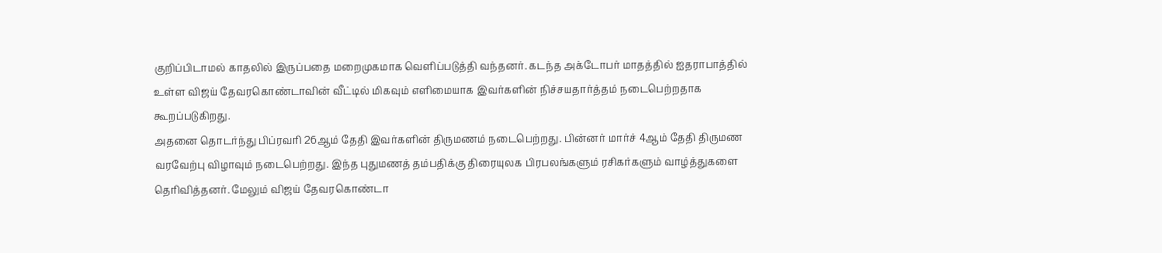குறிப்பிடாமல் காதலில் இருப்பதை மறைமுகமாக வெளிப்படுத்தி வந்தனர். கடந்த அக்டோபர் மாதத்தில் ஐதராபாத்தில் உள்ள விஜய் தேவரகொண்டாவின் வீட்டில் மிகவும் எளிமையாக இவர்களின் நிச்சயதார்த்தம் நடைபெற்றதாக கூறப்படுகிறது.
அதனை தொடர்ந்து பிப்ரவரி 26ஆம் தேதி இவர்களின் திருமணம் நடைபெற்றது. பின்னர் மார்ச் 4ஆம் தேதி திருமண வரவேற்பு விழாவும் நடைபெற்றது. இந்த புதுமணத் தம்பதிக்கு திரையுலக பிரபலங்களும் ரசிகர்களும் வாழ்த்துகளை தெரிவித்தனர். மேலும் விஜய் தேவரகொண்டா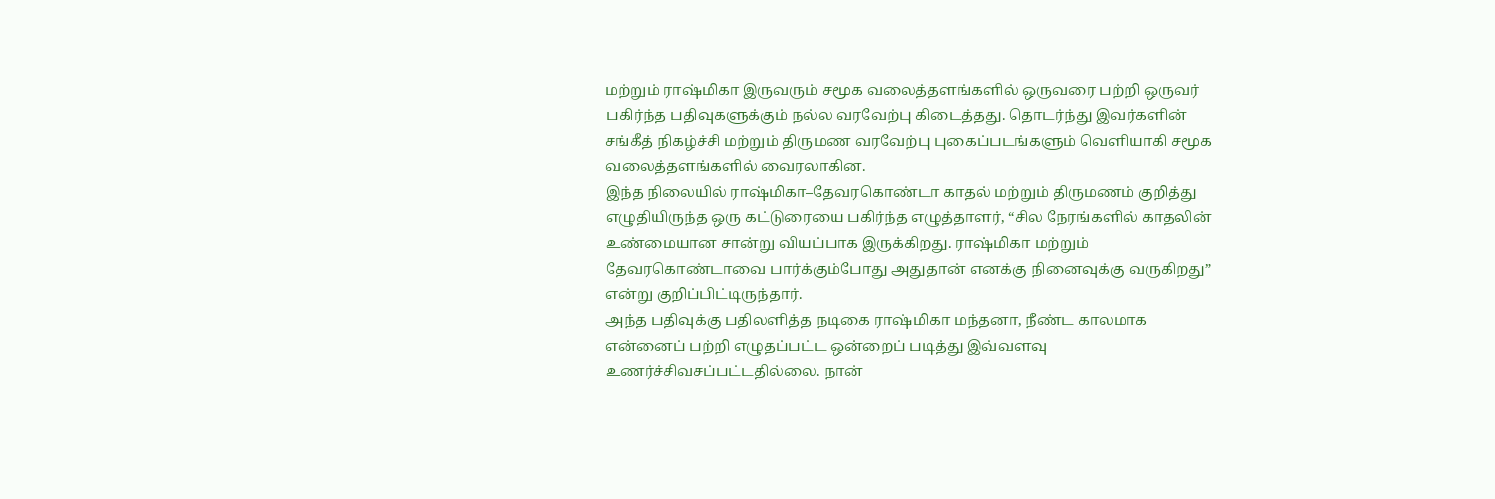மற்றும் ராஷ்மிகா இருவரும் சமூக வலைத்தளங்களில் ஒருவரை பற்றி ஒருவர் பகிர்ந்த பதிவுகளுக்கும் நல்ல வரவேற்பு கிடைத்தது. தொடர்ந்து இவர்களின் சங்கீத் நிகழ்ச்சி மற்றும் திருமண வரவேற்பு புகைப்படங்களும் வெளியாகி சமூக வலைத்தளங்களில் வைரலாகின.
இந்த நிலையில் ராஷ்மிகா–தேவரகொண்டா காதல் மற்றும் திருமணம் குறித்து எழுதியிருந்த ஒரு கட்டுரையை பகிர்ந்த எழுத்தாளர், “சில நேரங்களில் காதலின் உண்மையான சான்று வியப்பாக இருக்கிறது. ராஷ்மிகா மற்றும் தேவரகொண்டாவை பார்க்கும்போது அதுதான் எனக்கு நினைவுக்கு வருகிறது” என்று குறிப்பிட்டிருந்தார்.
அந்த பதிவுக்கு பதிலளித்த நடிகை ராஷ்மிகா மந்தனா, நீண்ட காலமாக என்னைப் பற்றி எழுதப்பட்ட ஒன்றைப் படித்து இவ்வளவு உணர்ச்சிவசப்பட்டதில்லை. நான்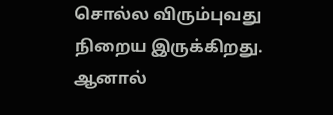சொல்ல விரும்புவது நிறைய இருக்கிறது. ஆனால்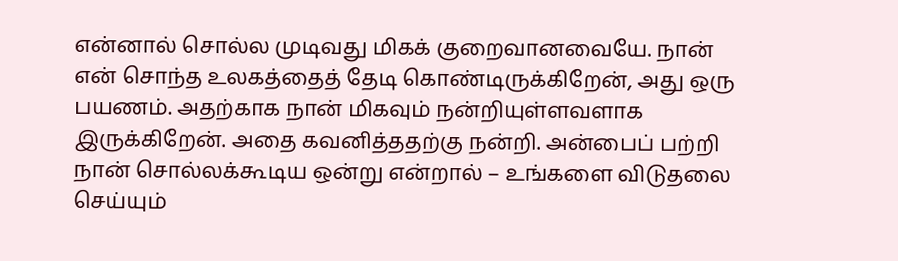என்னால் சொல்ல முடிவது மிகக் குறைவானவையே. நான் என் சொந்த உலகத்தைத் தேடி கொண்டிருக்கிறேன், அது ஒரு பயணம். அதற்காக நான் மிகவும் நன்றியுள்ளவளாக இருக்கிறேன். அதை கவனித்ததற்கு நன்றி. அன்பைப் பற்றி நான் சொல்லக்கூடிய ஒன்று என்றால் – உங்களை விடுதலை செய்யும்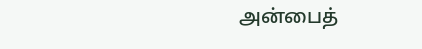அன்பைத்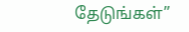தேடுங்கள்”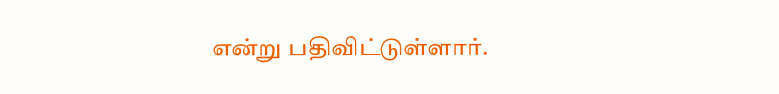என்று பதிவிட்டுள்ளார்.